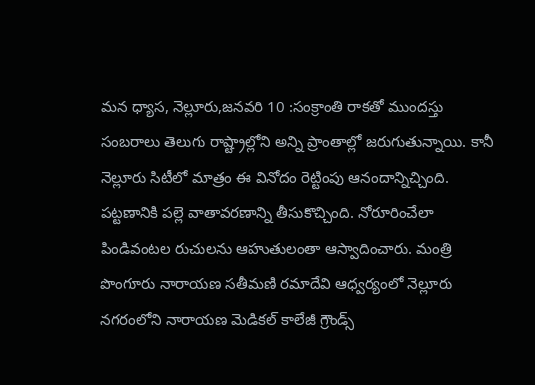మన ధ్యాస, నెల్లూరు,జనవరి 10 :సంక్రాంతి రాకతో ముందస్తు సంబరాలు తెలుగు రాష్ట్రాల్లోని అన్ని ప్రాంతాల్లో జరుగుతున్నాయి. కానీ నెల్లూరు సిటీలో మాత్రం ఈ వినోదం రెట్టింపు ఆనందాన్నిచ్చింది. పట్టణానికి పల్లె వాతావరణాన్ని తీసుకొచ్చింది. నోరూరించేలా పిండివంటల రుచులను ఆహుతులంతా ఆస్వాదించారు. మంత్రి పొంగూరు నారాయణ సతీమణి రమాదేవి ఆధ్వర్యంలో నెల్లూరు నగరంలోని నారాయణ మెడికల్ కాలేజీ గ్రౌండ్స్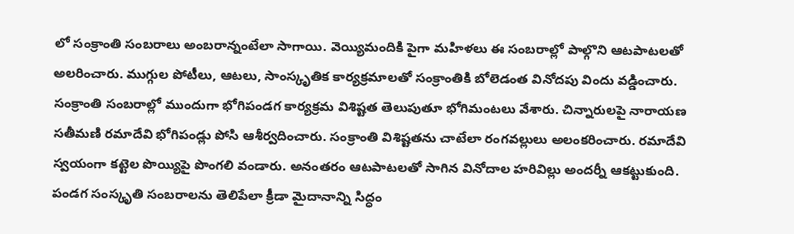లో సంక్రాంతి సంబరాలు అంబరాన్నంటేలా సాగాయి. వెయ్యిమందికి పైగా మహిళలు ఈ సంబరాల్లో పాల్గొని ఆటపాటలతో అలరించారు. ముగ్గుల పోటీలు, ఆటలు, సాంస్కృతిక కార్యక్రమాలతో సంక్రాంతికి బోలెడంత వినోదపు విందు వడ్డించారు. సంక్రాంతి సంబరాల్లో ముందుగా భోగిపండగ కార్యక్రమ విశిష్టత తెలుపుతూ భోగిమంటలు వేశారు. చిన్నారులపై నారాయణ సతీమణి రమాదేవి భోగిపండ్లు పోసి ఆశీర్వదించారు. సంక్రాంతి విశిష్టతను చాటేలా రంగవల్లులు అలంకరించారు. రమాదేవి స్వయంగా కట్టెల పొయ్యిపై పొంగలి వండారు. అనంతరం ఆటపాటలతో సాగిన వినోదాల హరివిల్లు అందర్నీ ఆకట్టుకుంది. పండగ సంస్కృతి సంబరాలను తెలిపేలా క్రీడా మైదానాన్ని సిద్ధం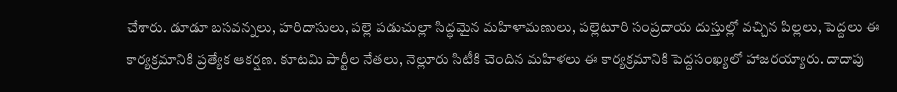చేశారు. డూడూ బసవన్నలు, హరిదాసులు, పల్లె పడుచుల్లా సిద్ధమైన మహిళామణులు, పల్లెటూరి సంప్రదాయ దుస్తుల్లో వచ్చిన పిల్లలు, పెద్దలు ఈ కార్యక్రమానికి ప్రత్యేక ఆకర్షణ. కూటమి పార్టీల నేతలు, నెల్లూరు సిటీకి చెందిన మహిళలు ఈ కార్యక్రమానికి పెద్దసంఖ్యలో హాజరయ్యారు. దాదాపు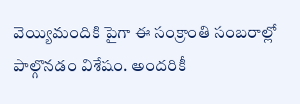వెయ్యిమందికి పైగా ఈ సంక్రాంతి సంబరాల్లో పాల్గొనడం విశేషం. అందరికీ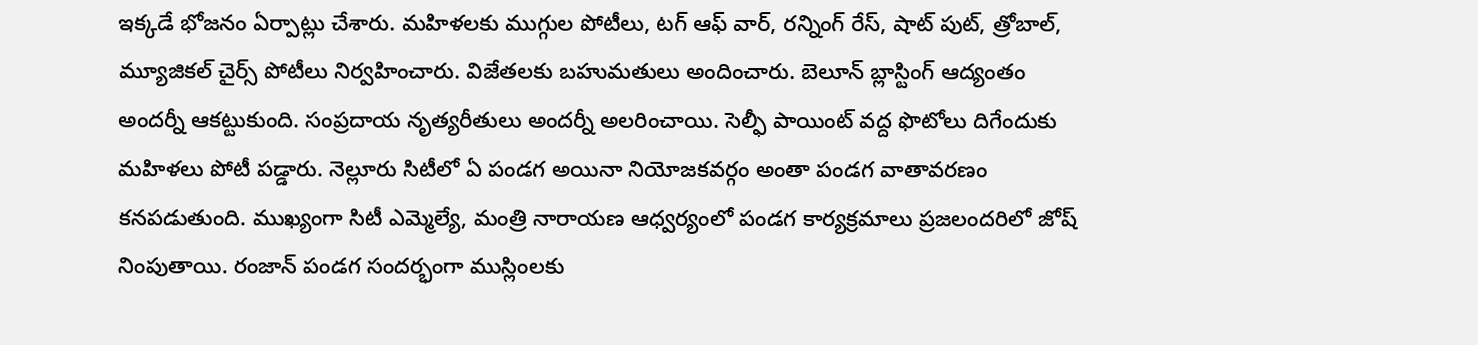ఇక్కడే భోజనం ఏర్పాట్లు చేశారు. మహిళలకు ముగ్గుల పోటీలు, టగ్ ఆఫ్ వార్, రన్నింగ్ రేస్, షాట్ పుట్, త్రోబాల్, మ్యూజికల్ చైర్స్ పోటీలు నిర్వహించారు. విజేతలకు బహుమతులు అందించారు. బెలూన్ బ్లాస్టింగ్ ఆద్యంతం అందర్నీ ఆకట్టుకుంది. సంప్రదాయ నృత్యరీతులు అందర్నీ అలరించాయి. సెల్ఫీ పాయింట్ వద్ద ఫొటోలు దిగేందుకు మహిళలు పోటీ పడ్డారు. నెల్లూరు సిటీలో ఏ పండగ అయినా నియోజకవర్గం అంతా పండగ వాతావరణం కనపడుతుంది. ముఖ్యంగా సిటీ ఎమ్మెల్యే, మంత్రి నారాయణ ఆధ్వర్యంలో పండగ కార్యక్రమాలు ప్రజలందరిలో జోష్ నింపుతాయి. రంజాన్ పండగ సందర్భంగా ముస్లింలకు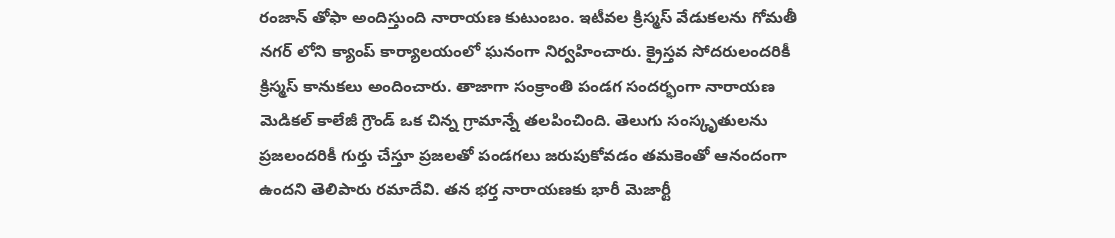రంజాన్ తోఫా అందిస్తుంది నారాయణ కుటుంబం. ఇటీవల క్రిస్మస్ వేడుకలను గోమతీ నగర్ లోని క్యాంప్ కార్యాలయంలో ఘనంగా నిర్వహించారు. క్రైస్తవ సోదరులందరికీ క్రిస్మస్ కానుకలు అందించారు. తాజాగా సంక్రాంతి పండగ సందర్భంగా నారాయణ మెడికల్ కాలేజీ గ్రౌండ్ ఒక చిన్న గ్రామాన్నే తలపించింది. తెలుగు సంస్కృతులను ప్రజలందరికీ గుర్తు చేస్తూ ప్రజలతో పండగలు జరుపుకోవడం తమకెంతో ఆనందంగా ఉందని తెలిపారు రమాదేవి. తన భర్త నారాయణకు భారీ మెజార్టీ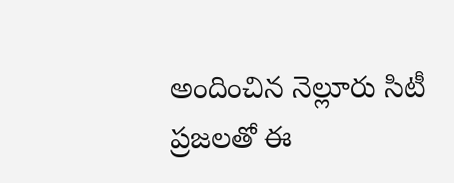అందించిన నెల్లూరు సిటీ ప్రజలతో ఈ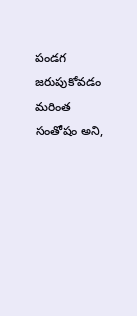పండగ జరుపుకోవడం మరింత సంతోషం అని,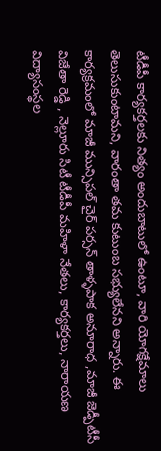టీడీపీ కార్యకర్తలకు నిత్యం అందుబాటులో ఉంటూ, వారి యోగక్షేమాలు తెలుసుకుంటామని, వారంతా తమ కుటుంబ సభ్యులేనని అన్నారు. ఈ కార్యక్రమంలో మాజీ మున్సిపల్ చైర్ పర్సన్ తాళ్ళపాక అనూరాధ ,మాజీ జెడ్పీటీసీ విజేతా రెడ్డి , నెల్లూరు సిటీ టీడీపీ మహిళా నేతలు, కార్యకర్తలు, నారాయణ విద్యాసంస్థల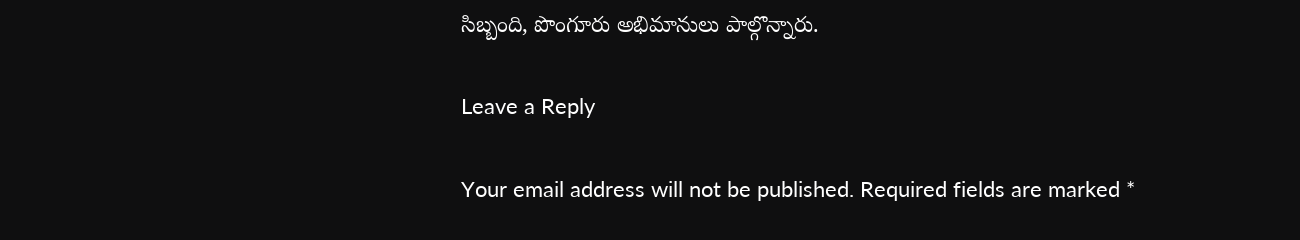సిబ్బంది, పొంగూరు అభిమానులు పాల్గొన్నారు.

Leave a Reply

Your email address will not be published. Required fields are marked *